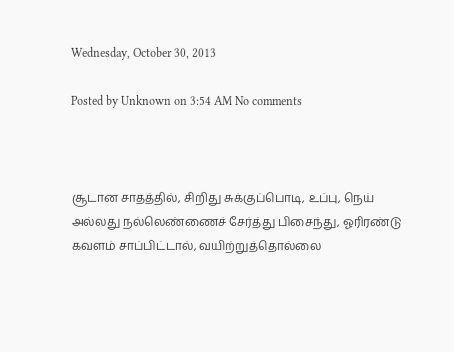Wednesday, October 30, 2013

Posted by Unknown on 3:54 AM No comments



சூடான சாதத்தில், சிறிது சுக்குப்பொடி, உப்பு, நெய் அல்லது நல்லெண்ணைச் சேர்த்து பிசைந்து, ஓரிரண்டு கவளம் சாப்பிட்டால், வயிற்றுத்தொல்லை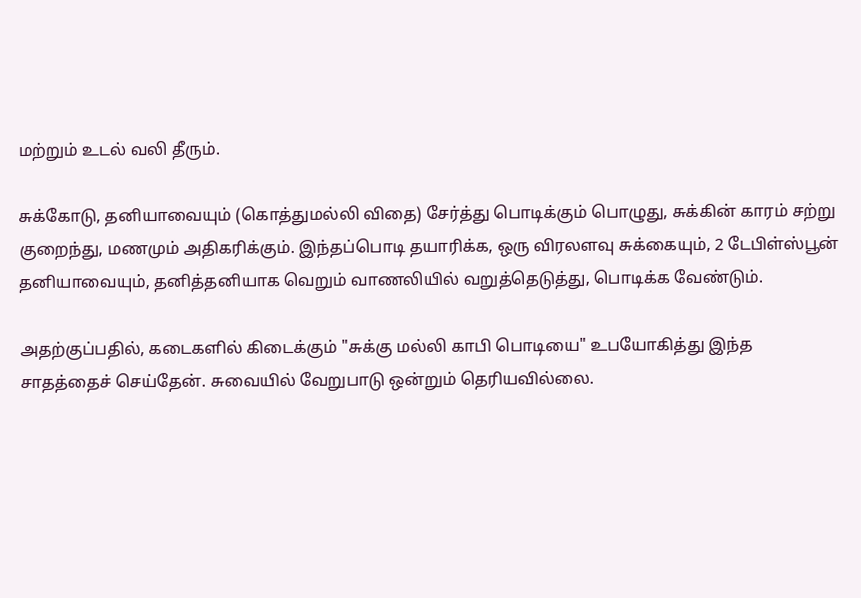மற்றும் உடல் வலி தீரும்.

சுக்கோடு, தனியாவையும் (கொத்துமல்லி விதை) சேர்த்து பொடிக்கும் பொழுது, சுக்கின் காரம் சற்று குறைந்து, மணமும் அதிகரிக்கும். இந்தப்பொடி தயாரிக்க, ஒரு விரலளவு சுக்கையும், 2 டேபிள்ஸ்பூன் தனியாவையும், தனித்தனியாக வெறும் வாணலியில் வறுத்தெடுத்து, பொடிக்க வேண்டும்.

அதற்குப்பதில், கடைகளில் கிடைக்கும் "சுக்கு மல்லி காபி பொடியை" உபயோகித்து இந்த சாதத்தைச் செய்தேன். சுவையில் வேறுபாடு ஒன்றும் தெரியவில்லை.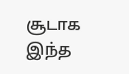சூடாக இந்த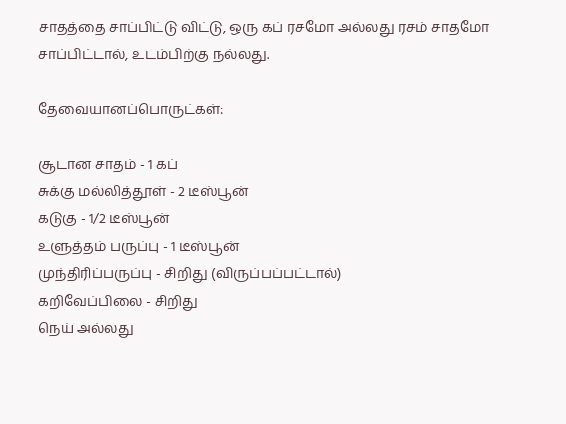சாதத்தை சாப்பிட்டு விட்டு, ஒரு கப் ரசமோ அல்லது ரசம் சாதமோ சாப்பிட்டால், உடம்பிற்கு நல்லது.

தேவையானப்பொருட்கள்:

சூடான சாதம் - 1 கப்
சுக்கு மல்லித்தூள் - 2 டீஸ்பூன்
கடுகு - 1/2 டீஸ்பூன்
உளுத்தம் பருப்பு - 1 டீஸ்பூன்
முந்திரிப்பருப்பு - சிறிது (விருப்பப்பட்டால்)
கறிவேப்பிலை - சிறிது
நெய் அல்லது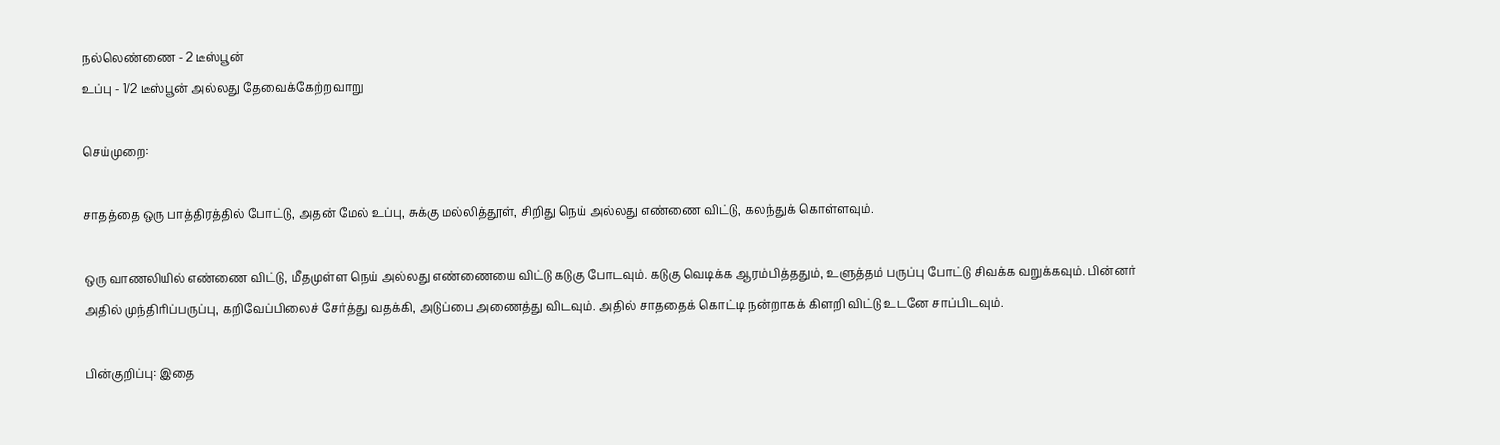நல்லெண்ணை - 2 டீஸ்பூன்
உப்பு - 1/2 டீஸ்பூன் அல்லது தேவைக்கேற்றவாறு

செய்முறை:

சாதத்தை ஒரு பாத்திரத்தில் போட்டு, அதன் மேல் உப்பு, சுக்கு மல்லித்தூள், சிறிது நெய் அல்லது எண்ணை விட்டு, கலந்துக் கொள்ளவும்.

ஒரு வாணலியில் எண்ணை விட்டு, மீதமுள்ள நெய் அல்லது எண்ணையை விட்டு கடுகு போடவும். கடுகு வெடிக்க ஆரம்பித்ததும், உளுத்தம் பருப்பு போட்டு சிவக்க வறுக்கவும். பின்னர் அதில் முந்திரிப்பருப்பு, கறிவேப்பிலைச் சேர்த்து வதக்கி, அடுப்பை அணைத்து விடவும். அதில் சாததைக் கொட்டி நன்றாகக் கிளறி விட்டு உடனே சாப்பிடவும்.

பின்குறிப்பு: இதை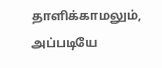தாளிக்காமலும், அப்படியே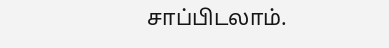சாப்பிடலாம்.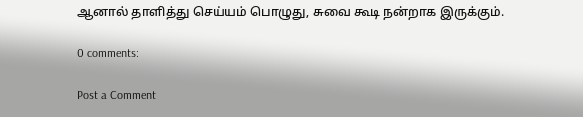ஆனால் தாளித்து செய்யம் பொழுது, சுவை கூடி நன்றாக இருக்கும்.

0 comments:

Post a Comment